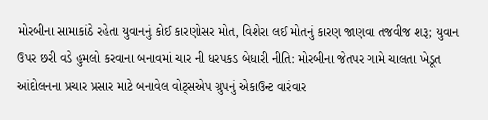મોરબીના સામાકાંઠે રહેતા યુવાનનું કોઈ કારણોસર મોત, વિશેરા લઈ મોતનું કારણ જાણવા તજવીજ શરૂ; યુવાન ઉપર છરી વડે હુમલો કરવાના બનાવમાં ચાર ની ધરપકડ બેધારી નીતિ: મોરબીના જેતપર ગામે ચાલતા ખેડૂત આંદોલનના પ્રચાર પ્રસાર માટે બનાવેલ વોટ્સએપ ગ્રુપનું એકાઉન્ટ વારંવાર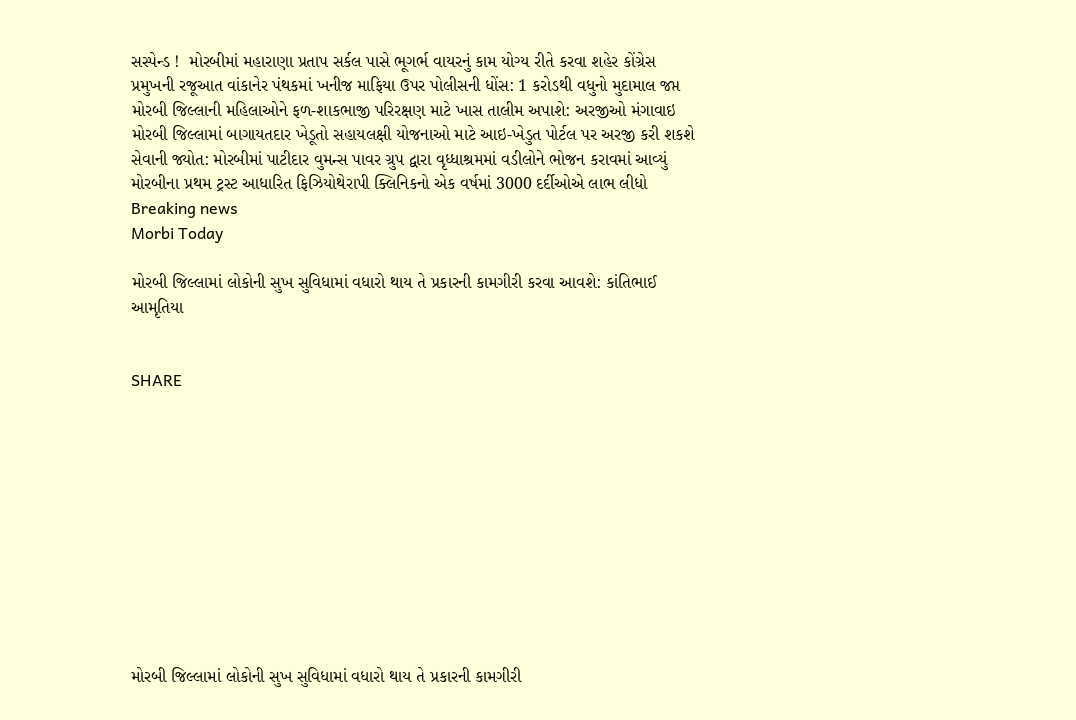સસ્પેન્ડ !  મોરબીમાં મહારાણા પ્રતાપ સર્કલ પાસે ભૂગર્ભ વાયરનું કામ યોગ્ય રીતે કરવા શહેર કોંગ્રેસ પ્રમુખની રજૂઆત વાંકાનેર પંથકમાં ખનીજ માફિયા ઉપર પોલીસની ધોંસ: 1 કરોડથી વધુનો મુદામાલ જપ્ત મોરબી જિલ્લાની મહિલાઓને ફળ-શાકભાજી પરિરક્ષણ માટે ખાસ તાલીમ અપાશે: અરજીઓ મંગાવાઇ મોરબી જિલ્લામાં બાગાયતદાર ખેડૂતો સહાયલક્ષી યોજનાઓ માટે આઇ-ખેડુત પોર્ટલ પર અરજી કરી શકશે સેવાની જ્યોત: મોરબીમાં પાટીદાર વુમન્સ પાવર ગ્રુપ દ્વારા વૃધ્ધાશ્રમમાં વડીલોને ભોજન કરાવમાં આવ્યું મોરબીના પ્રથમ ટ્રસ્ટ આધારિત ફિઝિયોથેરાપી ક્લિનિકનો એક વર્ષમાં 3000 દર્દીઓએ લાભ લીધો
Breaking news
Morbi Today

મોરબી જિલ્લામાં લોકોની સુખ સુવિધામાં વધારો થાય તે પ્રકારની કામગીરી કરવા આવશે: કાંતિભાઈ આમૃતિયા


SHARE











મોરબી જિલ્લામાં લોકોની સુખ સુવિધામાં વધારો થાય તે પ્રકારની કામગીરી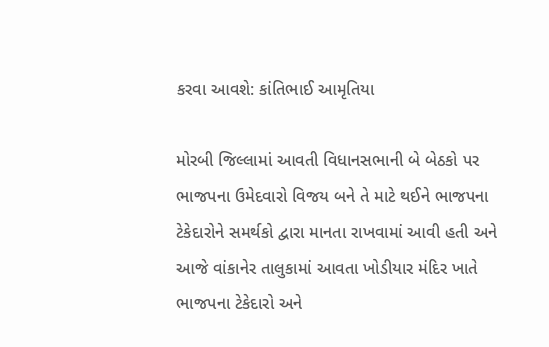કરવા આવશે: કાંતિભાઈ આમૃતિયા

મોરબી જિલ્લામાં આવતી વિધાનસભાની બે બેઠકો પર ભાજપના ઉમેદવારો વિજય બને તે માટે થઈને ભાજપના ટેકેદારોને સમર્થકો દ્વારા માનતા રાખવામાં આવી હતી અને આજે વાંકાનેર તાલુકામાં આવતા ખોડીયાર મંદિર ખાતે ભાજપના ટેકેદારો અને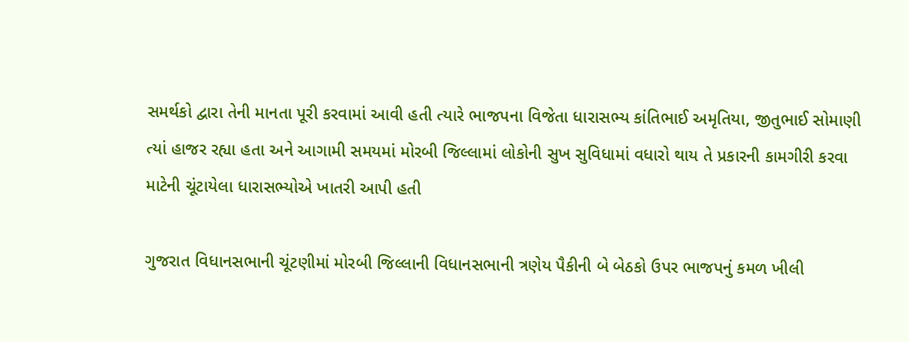સમર્થકો દ્વારા તેની માનતા પૂરી કરવામાં આવી હતી ત્યારે ભાજપના વિજેતા ધારાસભ્ય કાંતિભાઈ અમૃતિયા, જીતુભાઈ સોમાણી ત્યાં હાજર રહ્યા હતા અને આગામી સમયમાં મોરબી જિલ્લામાં લોકોની સુખ સુવિધામાં વધારો થાય તે પ્રકારની કામગીરી કરવા માટેની ચૂંટાયેલા ધારાસભ્યોએ ખાતરી આપી હતી

ગુજરાત વિધાનસભાની ચૂંટણીમાં મોરબી જિલ્લાની વિધાનસભાની ત્રણેય પૈકીની બે બેઠકો ઉપર ભાજપનું કમળ ખીલી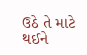ઉઠે તે માટે થઈને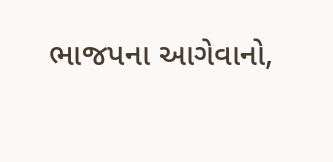ભાજપના આગેવાનો,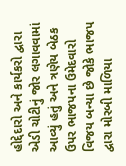હોદ્દેદારો અને કાર્યકરો દ્વારા એડી ચોટીનું જોર લગાવવામાં આવ્યું હતું અને ત્રણેય બેઠક ઉપર ભાજપના ઉમેદવારો વિજય બન્યા છે જોકે ભાજપ દ્વારા મોરબી માળિયા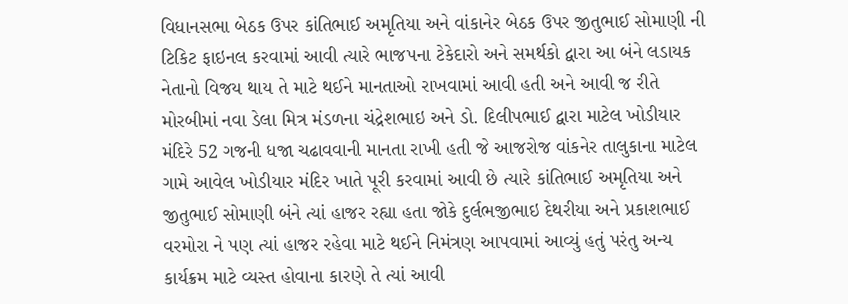વિધાનસભા બેઠક ઉપર કાંતિભાઈ અમૃતિયા અને વાંકાનેર બેઠક ઉપર જીતુભાઈ સોમાણી ની ટિકિટ ફાઇનલ કરવામાં આવી ત્યારે ભાજપના ટેકેદારો અને સમર્થકો દ્વારા આ બંને લડાયક નેતાનો વિજય થાય તે માટે થઈને માનતાઓ રાખવામાં આવી હતી અને આવી જ રીતે મોરબીમાં નવા ડેલા મિત્ર મંડળના ચંદ્રેશભાઇ અને ડો. દિલીપભાઈ દ્વારા માટેલ ખોડીયાર મંદિરે 52 ગજની ધજા ચઢાવવાની માનતા રાખી હતી જે આજરોજ વાંકનેર તાલુકાના માટેલ ગામે આવેલ ખોડીયાર મંદિર ખાતે પૂરી કરવામાં આવી છે ત્યારે કાંતિભાઈ અમૃતિયા અને જીતુભાઈ સોમાણી બંને ત્યાં હાજર રહ્યા હતા જોકે દુર્લભજીભાઇ દેથરીયા અને પ્રકાશભાઈ વરમોરા ને પણ ત્યાં હાજર રહેવા માટે થઈને નિમંત્રણ આપવામાં આવ્યું હતું પરંતુ અન્ય કાર્યક્રમ માટે વ્યસ્ત હોવાના કારણે તે ત્યાં આવી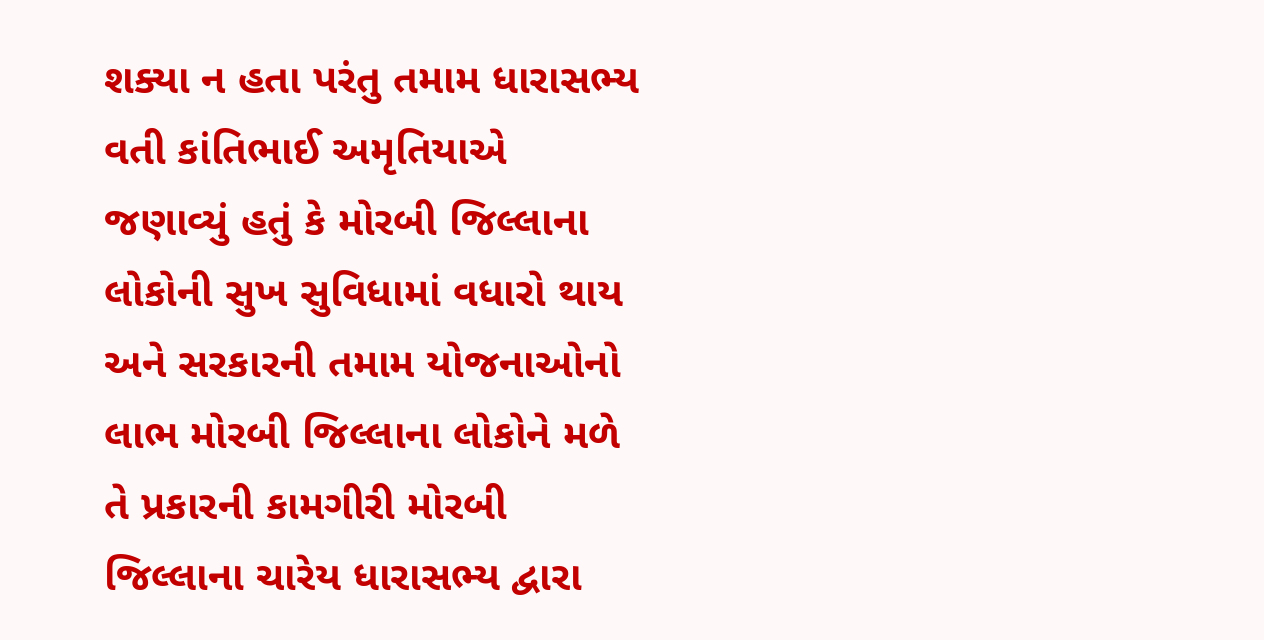શક્યા ન હતા પરંતુ તમામ ધારાસભ્ય વતી કાંતિભાઈ અમૃતિયાએ જણાવ્યું હતું કે મોરબી જિલ્લાના લોકોની સુખ સુવિધામાં વધારો થાય અને સરકારની તમામ યોજનાઓનો લાભ મોરબી જિલ્લાના લોકોને મળે તે પ્રકારની કામગીરી મોરબી જિલ્લાના ચારેય ધારાસભ્ય દ્વારા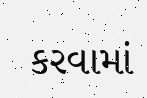કરવામાં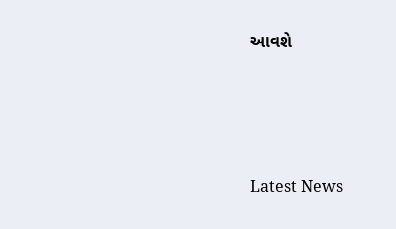આવશે






Latest News